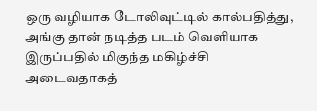ஒரு வழியாக டோலிவுட்டில் கால்பதித்து, அங்கு தான் நடித்த படம் வெளியாக இருப்பதில் மிகுந்த மகிழ்ச்சி அடைவதாகத்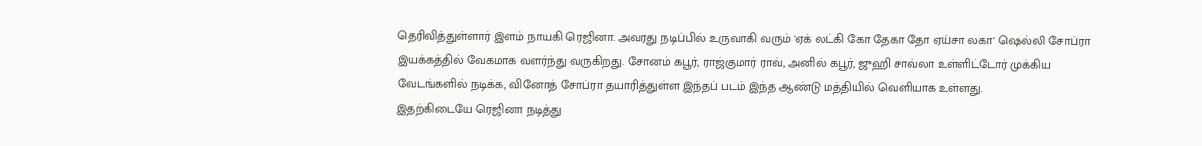தெரிவித்துள்ளார் இளம் நாயகி ரெஜினா. அவரது நடிப்பில் உருவாகி வரும் 'ஏக் லட்கி கோ தேகா தோ ஏய்சா லகா' ஷெல்லி சோப்ரா இயக்கத்தில் வேகமாக வளர்ந்து வருகிறது. சோனம் கபூர், ராஜ்குமார் ராவ், அனில் கபூர், ஜுஹி சாவ்லா உள்ளிட்டோர் முக்கிய வேடங்களில் நடிக்க, வினோத் சோப்ரா தயாரித்துள்ள இந்தப் படம் இந்த ஆண்டு மத்தியில் வெளியாக உள்ளது.
இதற்கிடையே ரெஜினா நடித்து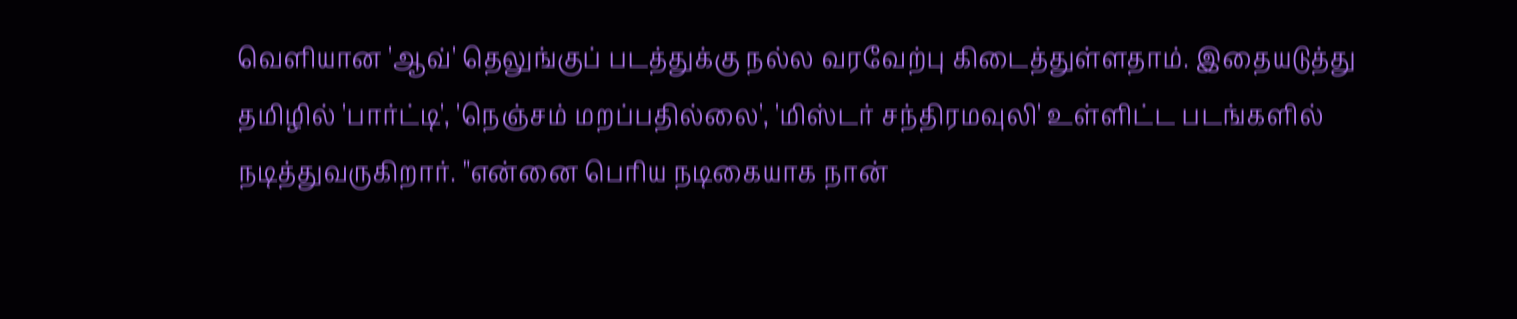வெளியான 'ஆவ்' தெலுங்குப் படத்துக்கு நல்ல வரவேற்பு கிடைத்துள்ளதாம். இதையடுத்து தமிழில் 'பார்ட்டி', 'நெஞ்சம் மறப்பதில்லை', 'மிஸ்டர் சந்திரமவுலி' உள்ளிட்ட படங்களில் நடித்துவருகிறார். "என்னை பெரிய நடிகையாக நான்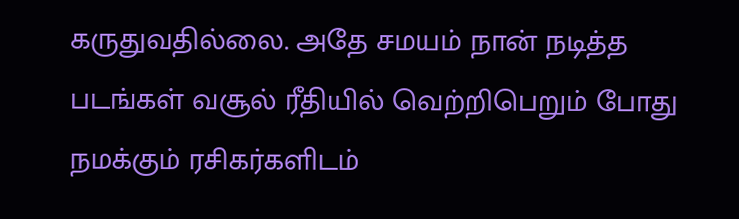கருதுவதில்லை. அதே சமயம் நான் நடித்த படங்கள் வசூல் ரீதியில் வெற்றிபெறும் போது நமக்கும் ரசிகர்களிடம்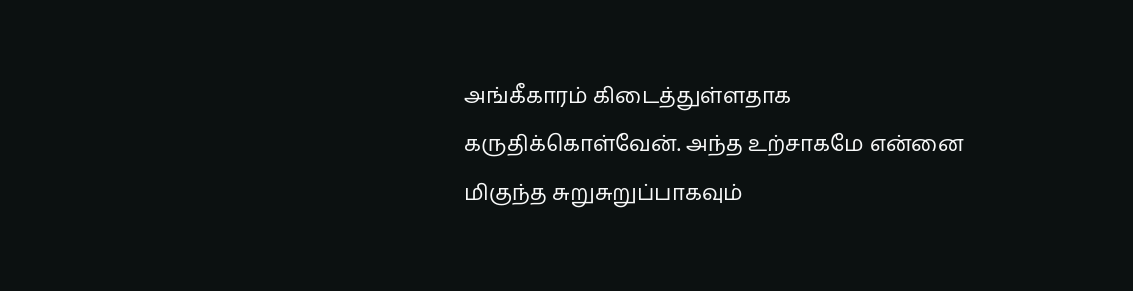அங்கீகாரம் கிடைத்துள்ளதாக கருதிக்கொள்வேன். அந்த உற்சாகமே என்னை மிகுந்த சுறுசுறுப்பாகவும்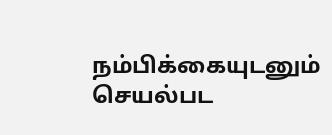நம்பிக்கையுடனும் செயல்பட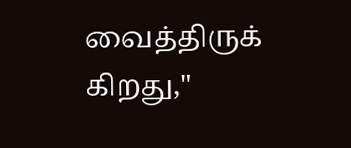வைத்திருக் கிறது,"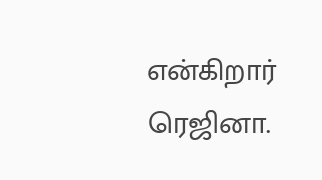என்கிறார் ரெஜினா.